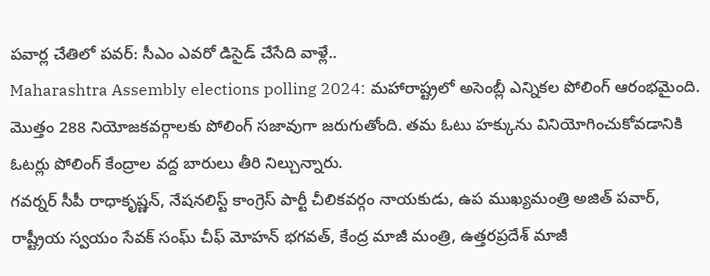పవార్ల చేతిలో పవర్: సీఎం ఎవరో డిసైడ్ చేసేది వాళ్లే..
Maharashtra Assembly elections polling 2024: మహారాష్ట్రలో అసెంబ్లీ ఎన్నికల పోలింగ్ ఆరంభమైంది. మొత్తం 288 నియోజకవర్గాలకు పోలింగ్ సజావుగా జరుగుతోంది. తమ ఓటు హక్కును వినియోగించుకోవడానికి ఓటర్లు పోలింగ్ కేంద్రాల వద్ద బారులు తీరి నిల్చున్నారు.
గవర్నర్ సీపీ రాధాకృష్ణన్, నేషనలిస్ట్ కాంగ్రెస్ పార్టీ చీలికవర్గం నాయకుడు, ఉప ముఖ్యమంత్రి అజిత్ పవార్, రాష్ట్రీయ స్వయం సేవక్ సంఘ్ చీఫ్ మోహన్ భగవత్, కేంద్ర మాజీ మంత్రి, ఉత్తరప్రదేశ్ మాజీ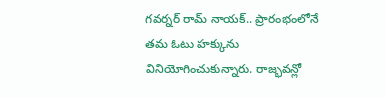గవర్నర్ రామ్ నాయక్.. ప్రారంభంలోనే తమ ఓటు హక్కును వినియోగించుకున్నారు. రాజ్భవన్లో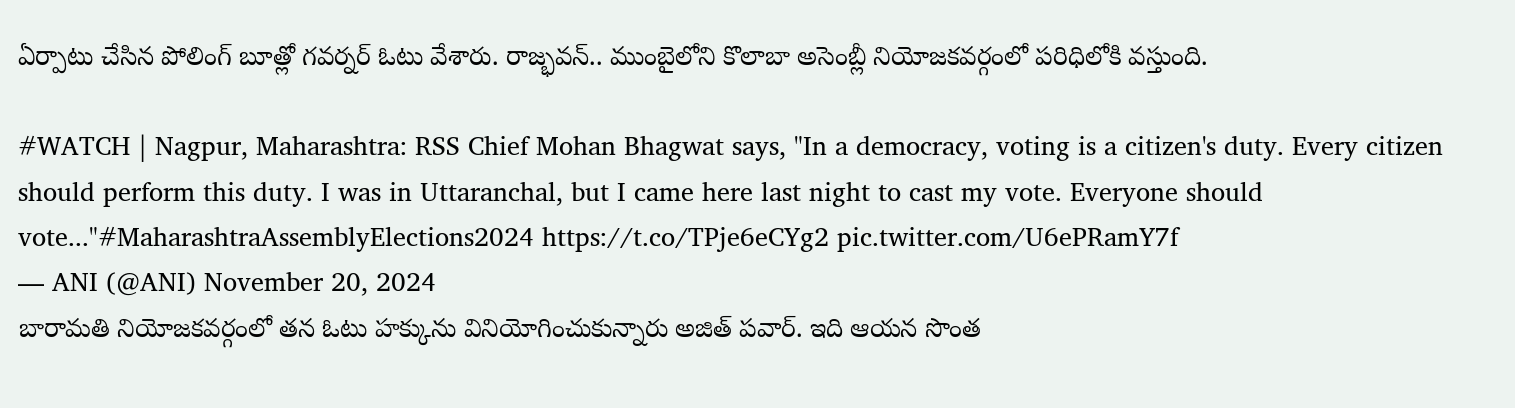ఏర్పాటు చేసిన పోలింగ్ బూత్లో గవర్నర్ ఓటు వేశారు. రాజ్భవన్.. ముంబైలోని కొలాబా అసెంబ్లీ నియోజకవర్గంలో పరిధిలోకి వస్తుంది.

#WATCH | Nagpur, Maharashtra: RSS Chief Mohan Bhagwat says, "In a democracy, voting is a citizen's duty. Every citizen should perform this duty. I was in Uttaranchal, but I came here last night to cast my vote. Everyone should vote..."#MaharashtraAssemblyElections2024 https://t.co/TPje6eCYg2 pic.twitter.com/U6ePRamY7f
— ANI (@ANI) November 20, 2024
బారామతి నియోజకవర్గంలో తన ఓటు హక్కును వినియోగించుకున్నారు అజిత్ పవార్. ఇది ఆయన సొంత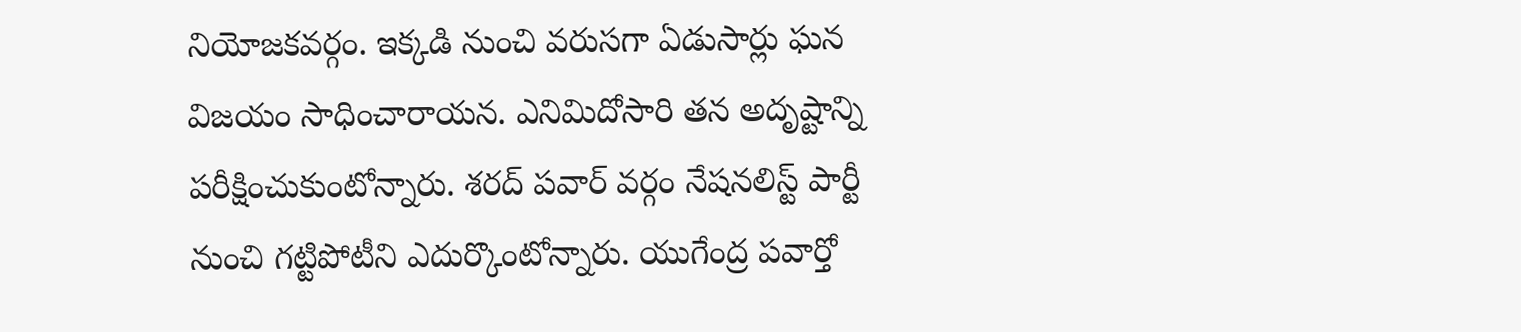నియోజకవర్గం. ఇక్కడి నుంచి వరుసగా ఏడుసార్లు ఘన విజయం సాధించారాయన. ఎనిమిదోసారి తన అదృష్టాన్ని పరీక్షించుకుంటోన్నారు. శరద్ పవార్ వర్గం నేషనలిస్ట్ పార్టీ నుంచి గట్టిపోటీని ఎదుర్కొంటోన్నారు. యుగేంద్ర పవార్తో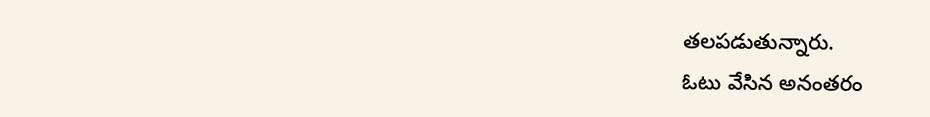తలపడుతున్నారు.
ఓటు వేసిన అనంతరం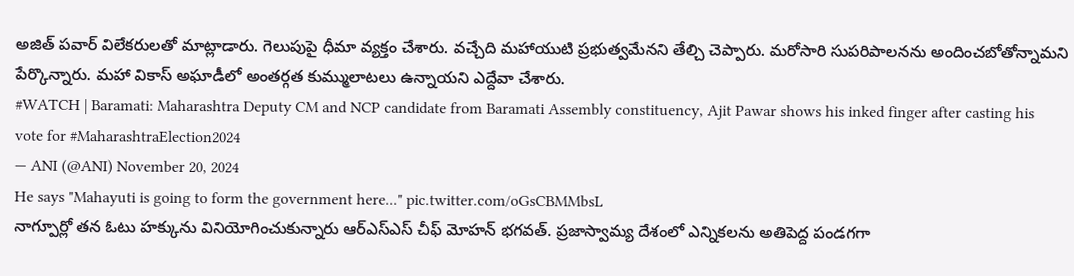అజిత్ పవార్ విలేకరులతో మాట్లాడారు. గెలుపుపై ధీమా వ్యక్తం చేశారు. వచ్చేది మహాయుటి ప్రభుత్వమేనని తేల్చి చెప్పారు. మరోసారి సుపరిపాలనను అందించబోతోన్నామని పేర్కొన్నారు. మహా వికాస్ అఘాడీలో అంతర్గత కుమ్ములాటలు ఉన్నాయని ఎద్దేవా చేశారు.
#WATCH | Baramati: Maharashtra Deputy CM and NCP candidate from Baramati Assembly constituency, Ajit Pawar shows his inked finger after casting his vote for #MaharashtraElection2024
— ANI (@ANI) November 20, 2024
He says "Mahayuti is going to form the government here..." pic.twitter.com/oGsCBMMbsL
నాగ్పూర్లో తన ఓటు హక్కును వినియోగించుకున్నారు ఆర్ఎస్ఎస్ చీఫ్ మోహన్ భగవత్. ప్రజాస్వామ్య దేశంలో ఎన్నికలను అతిపెద్ద పండగగా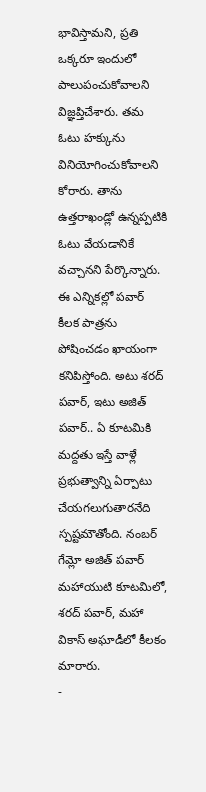భావిస్తామని, ప్రతి ఒక్కరూ ఇందులో పాలుపంచుకోవాలని విజ్ఞప్తిచేశారు. తమ ఓటు హక్కును వినియోగించుకోవాలని కోరారు. తాను ఉత్తరాఖండ్లో ఉన్నప్పటికి ఓటు వేయడానికే వచ్చానని పేర్కొన్నారు.
ఈ ఎన్నికల్లో పవార్ కీలక పాత్రను పోషించడం ఖాయంగా కనిపిస్తోంది. అటు శరద్ పవార్, ఇటు అజిత్ పవార్.. ఏ కూటమికి మద్దతు ఇస్తే వాళ్లే ప్రభుత్వాన్ని ఏర్పాటు చేయగలుగుతారనేది స్పష్టమౌతోంది. నంబర్ గేమ్లో అజిత్ పవార్ మహాయుటి కూటమిలో, శరద్ పవార్, మహా వికాస్ అఘాడీలో కీలకం మారారు.
-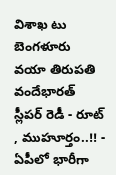విశాఖ టు బెంగళూరు వయా తిరుపతి వందేభారత్ స్లీపర్ రెడీ - రూట్ , ముహూర్తం..!! -
ఏపీలో భారీగా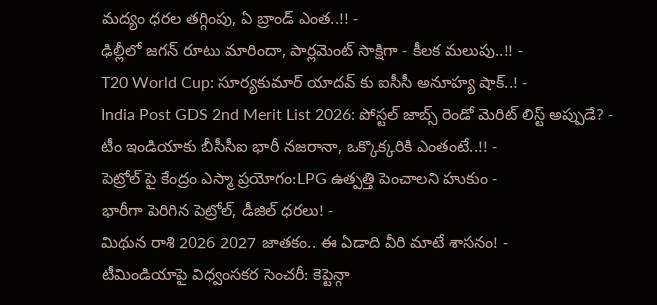మద్యం ధరల తగ్గింపు, ఏ బ్రాండ్ ఎంత..!! -
ఢిల్లీలో జగన్ రూటు మారిందా, పార్లమెంట్ సాక్షిగా - కీలక మలుపు..!! -
T20 World Cup: సూర్యకుమార్ యాదవ్ కు ఐసీసీ అనూహ్య షాక్..! -
India Post GDS 2nd Merit List 2026: పోస్టల్ జాబ్స్ రెండో మెరిట్ లిస్ట్ అప్పుడే? -
టీం ఇండియాకు బీసీసీఐ భారీ నజరానా, ఒక్కొక్కరికి ఎంతంటే..!! -
పెట్రోల్ పై కేంద్రం ఎస్మా ప్రయోగం:LPG ఉత్పత్తి పెంచాలని హుకుం -
భారీగా పెరిగిన పెట్రోల్, డీజిల్ ధరలు! -
మిథున రాశి 2026 2027 జాతకం.. ఈ ఏడాది వీరి మాటే శాసనం! -
టీమిండియాపై విధ్వంసకర సెంచరీ: కెప్టెన్గా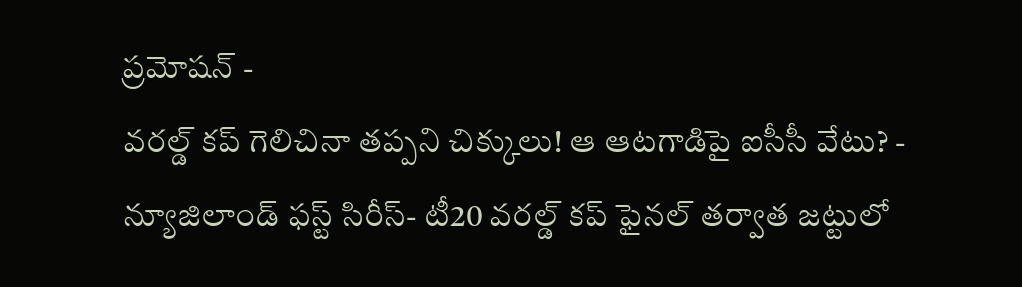ప్రమోషన్ -
వరల్డ్ కప్ గెలిచినా తప్పని చిక్కులు! ఆ ఆటగాడిపై ఐసీసీ వేటు? -
న్యూజిలాండ్ ఫస్ట్ సిరీస్- టీ20 వరల్డ్ కప్ ఫైనల్ తర్వాత జట్టులో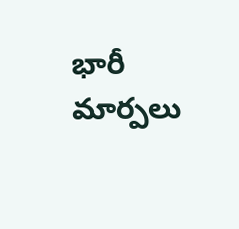భారీ మార్పలు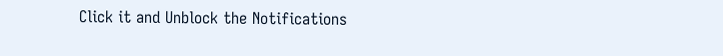Click it and Unblock the Notifications